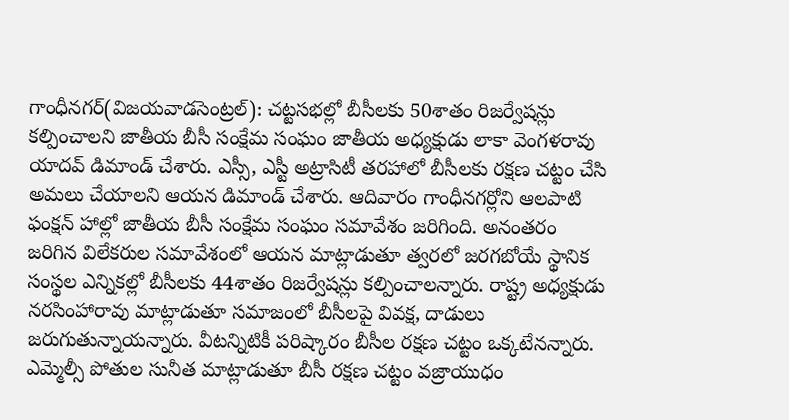గాంధీనగర్(విజయవాడసెంట్రల్): చట్టసభల్లో బీసీలకు 50శాతం రిజర్వేషన్లు కల్పించాలని జాతీయ బీసీ సంక్షేమ సంఘం జాతీయ అధ్యక్షుడు లాకా వెంగళరావు యాదవ్ డిమాండ్ చేశారు. ఎస్సీ, ఎస్టీ అట్రాసిటీ తరహాలో బీసీలకు రక్షణ చట్టం చేసి అమలు చేయాలని ఆయన డిమాండ్ చేశారు. ఆదివారం గాంధీనగర్లోని ఆలపాటి ఫంక్షన్ హాల్లో జాతీయ బీసీ సంక్షేమ సంఘం సమావేశం జరిగింది. అనంతరం జరిగిన విలేకరుల సమావేశంలో ఆయన మాట్లాడుతూ త్వరలో జరగబోయే స్థానిక సంస్థల ఎన్నికల్లో బీసీలకు 44శాతం రిజర్వేషన్లు కల్పించాలన్నారు. రాష్ట్ర అధ్యక్షుడు నరసింహారావు మాట్లాడుతూ సమాజంలో బీసీలపై వివక్ష, దాడులు జరుగుతున్నాయన్నారు. వీటన్నిటికీ పరిష్కారం బీసీల రక్షణ చట్టం ఒక్కటేనన్నారు. ఎమ్మెల్సీ పోతుల సునీత మాట్లాడుతూ బీసీ రక్షణ చట్టం వజ్రాయుధం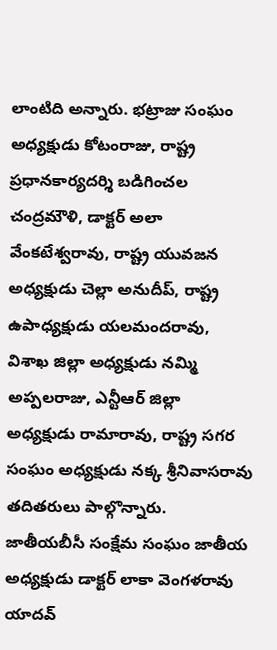లాంటిది అన్నారు. భట్రాజు సంఘం అధ్యక్షుడు కోటంరాజు, రాష్ట్ర ప్రధానకార్యదర్శి బడిగించల చంద్రమౌళి, డాక్టర్ అలా వేంకటేశ్వరావు, రాష్ట్ర యువజన అధ్యక్షుడు చెల్లా అనుదీప్, రాష్ట్ర ఉపాధ్యక్షుడు యలమందరావు, విశాఖ జిల్లా అధ్యక్షుడు నమ్మి అప్పలరాజు, ఎన్టీఆర్ జిల్లా అధ్యక్షుడు రామారావు, రాష్ట్ర సగర సంఘం అధ్యక్షుడు నక్క శ్రీనివాసరావు తదితరులు పాల్గొన్నారు.
జాతీయబీసీ సంక్షేమ సంఘం జాతీయ అధ్యక్షుడు డాక్టర్ లాకా వెంగళరావు యాదవ్